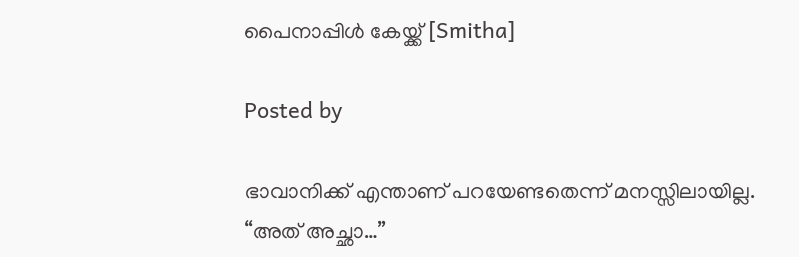പൈനാപ്പിള്‍ കേയ്ക്ക് [Smitha]

Posted by

ഭാവാനിക്ക് എന്താണ് പറയേണ്ടതെന്ന് മനസ്സിലായില്ല.
“അത് അച്ഛാ…”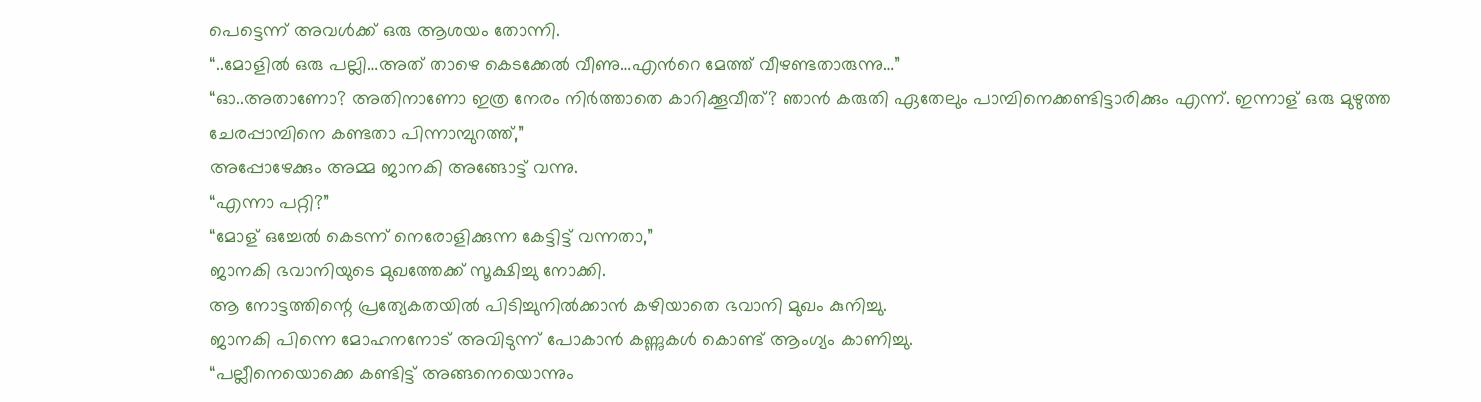പെട്ടെന്ന് അവള്‍ക്ക് ഒരു ആശയം തോന്നി.
“..മോളില്‍ ഒരു പല്ലി…അത് താഴെ കെടക്കേല്‍ വീണു…എന്‍റെ മേത്ത് വീഴണ്ടതാരുന്നു…”
“ഓ..അതാണോ? അതിനാണോ ഇത്ര നേരം നിര്‍ത്താതെ കാറിക്കൂവീത്? ഞാന്‍ കരുതി ഏതേലും പാമ്പിനെക്കണ്ടിട്ടാരിക്കും എന്ന്. ഇന്നാള് ഒരു മുഴുത്ത ചേരപ്പാമ്പിനെ കണ്ടതാ പിന്നാമ്പുറത്ത്,”
അപ്പോഴേക്കും അമ്മ ജാനകി അങ്ങോട്ട്‌ വന്നു.
“എന്നാ പറ്റി?”
“മോള് ഒച്ചേല്‍ കെടന്ന് നെരോളിക്കുന്ന കേട്ടിട്ട് വന്നതാ,”
ജാനകി ഭവാനിയുടെ മുഖത്തേക്ക് സൂക്ഷിച്ചു നോക്കി.
ആ നോട്ടത്തിന്റെ പ്രത്യേകതയില്‍ പിടിച്ചുനില്‍ക്കാന്‍ കഴിയാതെ ഭവാനി മുഖം കുനിച്ചു.
ജാനകി പിന്നെ മോഹനനോട് അവിടുന്ന് പോകാന്‍ കണ്ണുകള്‍ കൊണ്ട് ആംഗ്യം കാണിച്ചു.
“പല്ലീനെയൊക്കെ കണ്ടിട്ട് അങ്ങനെയൊന്നും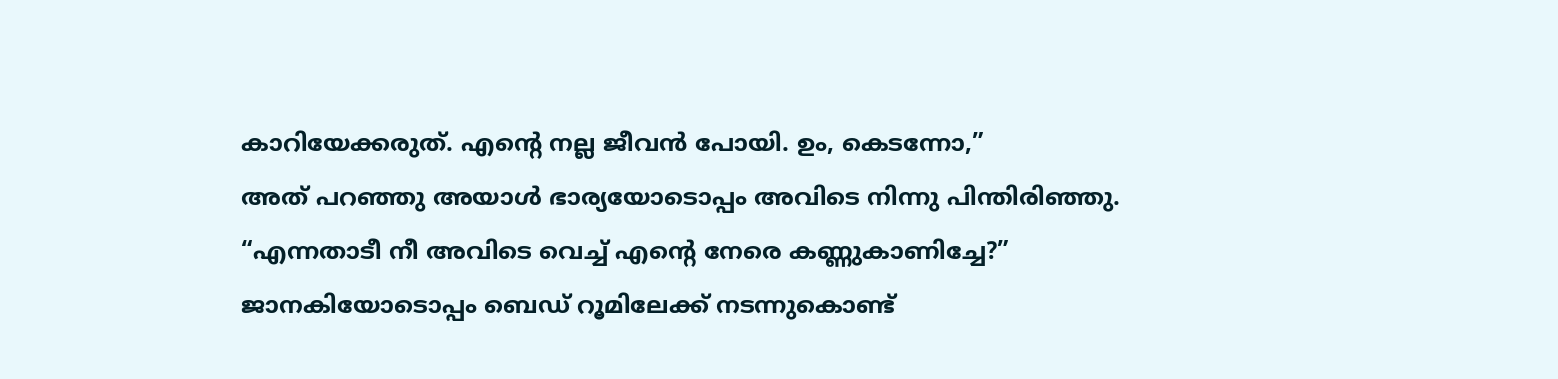കാറിയേക്കരുത്. എന്‍റെ നല്ല ജീവന്‍ പോയി. ഉം, കെടന്നോ,”
അത് പറഞ്ഞു അയാള്‍ ഭാര്യയോടൊപ്പം അവിടെ നിന്നു പിന്തിരിഞ്ഞു.
“എന്നതാടീ നീ അവിടെ വെച്ച് എന്‍റെ നേരെ കണ്ണുകാണിച്ചേ?”
ജാനകിയോടൊപ്പം ബെഡ് റൂമിലേക്ക് നടന്നുകൊണ്ട്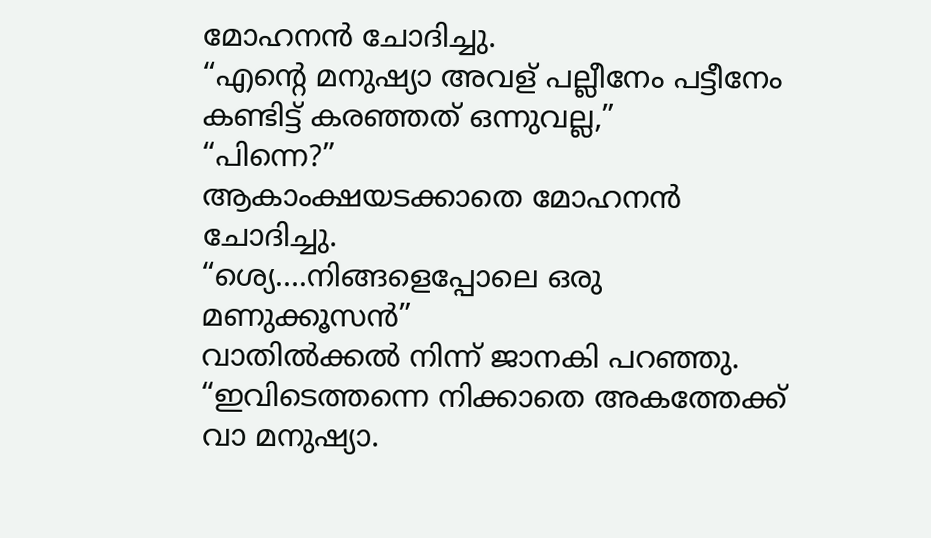മോഹനന്‍ ചോദിച്ചു.
“എന്‍റെ മനുഷ്യാ അവള് പല്ലീനേം പട്ടീനേം കണ്ടിട്ട് കരഞ്ഞത് ഒന്നുവല്ല,”
“പിന്നെ?”
ആകാംക്ഷയടക്കാതെ മോഹനന്‍ ചോദിച്ചു.
“ശ്യെ….നിങ്ങളെപ്പോലെ ഒരു മണുക്കൂസന്‍”
വാതില്‍ക്കല്‍ നിന്ന്‍ ജാനകി പറഞ്ഞു.
“ഇവിടെത്തന്നെ നിക്കാതെ അകത്തേക്ക് വാ മനുഷ്യാ.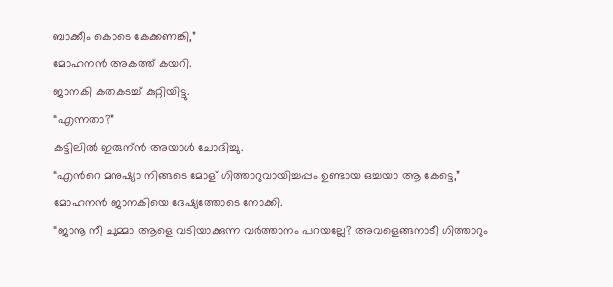ബാക്കീം കൊടെ കേക്കണങ്കി,”
മോഹനന്‍ അകത്ത് കയറി.
ജാനകി കതകടച്ച് കുറ്റിയിട്ടു.
“എന്നതാ?”
കട്ടിലില്‍ ഇരുന്ന്‍ അയാള്‍ ചോദിച്ചു.
“എന്‍റെ മനുഷ്യാ നിങ്ങടെ മോള് ഗിത്താറുവായിച്ചപ്പം ഉണ്ടായ ഒച്ചയാ ആ കേട്ടെ,”
മോഹനന്‍ ജാനകിയെ ദേഷ്യത്തോടെ നോക്കി.
“ജാനൂ നീ ചുമ്മാ ആളെ വടിയാക്കുന്ന വര്‍ത്താനം പറയല്ലേ? അവളെങ്ങനാടീ ഗിത്താറും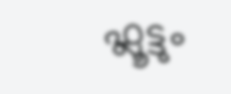ഫ്ലൂട്ടും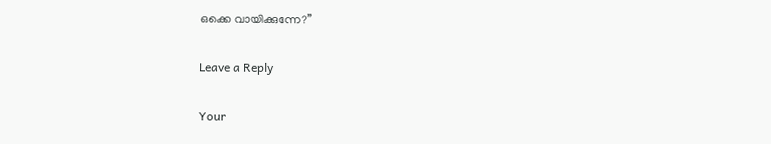ഒക്കെ വായിക്കുന്നേ?”

Leave a Reply

Your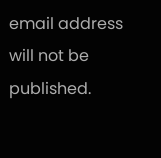email address will not be published.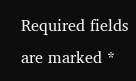Required fields are marked *